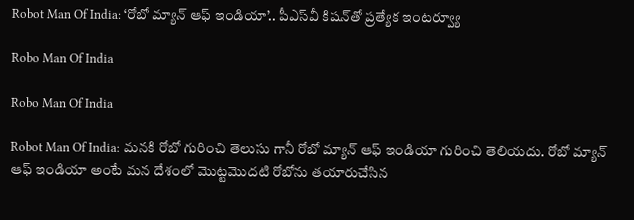Robot Man Of India: ‘రోబో మ్యాన్ ఆఫ్‌ ఇండియా’.. పీఎస్‌వీ కిషన్‌తో ప్రత్యేక ఇంటర్వ్యూ

Robo Man Of India

Robo Man Of India

Robot Man Of India: మనకి రోబో గురించి తెలుసు గానీ రోబో మ్యాన్‌ ఆఫ్‌ ఇండియా గురించి తెలియదు. రోబో మ్యాన్‌ ఆఫ్‌ ఇండియా అంటే మన దేశంలో మొట్టమొదటి రోబోను తయారుచేసిన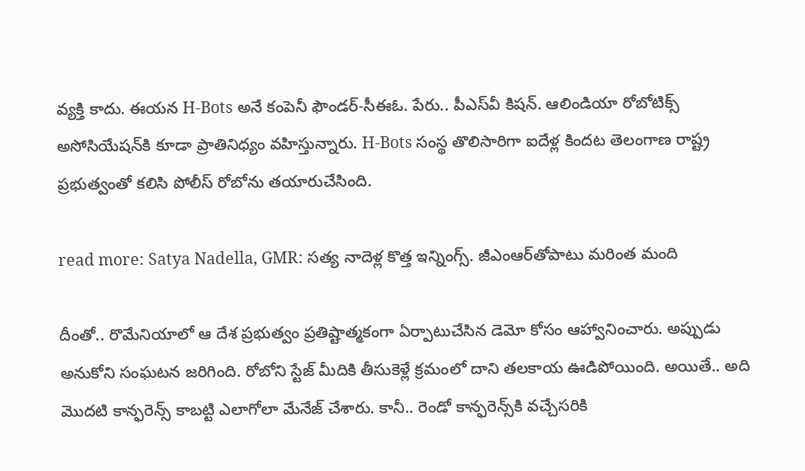వ్యక్తి కాదు. ఈయన H-Bots అనే కంపెనీ ఫౌండర్‌-సీఈఓ. పేరు.. పీఎస్‌వీ కిషన్‌. ఆలిండియా రోబోటిక్స్‌ అసోసియేషన్‌కి కూడా ప్రాతినిధ్యం వహిస్తున్నారు. H-Bots సంస్థ తొలిసారిగా ఐదేళ్ల కిందట తెలంగాణ రాష్ట్ర ప్రభుత్వంతో కలిసి పోలీస్‌ రోబోను తయారుచేసింది.

read more: Satya Nadella, GMR: సత్య నాదెళ్ల కొత్త ఇన్నింగ్స్‌. జీఎంఆర్‌తోపాటు మరింత మంది

దీంతో.. రొమేనియాలో ఆ దేశ ప్రభుత్వం ప్రతిష్టాత్మకంగా ఏర్పాటుచేసిన డెమో కోసం ఆహ్వానించారు. అప్పుడు అనుకోని సంఘటన జరిగింది. రోబోని స్టేజ్‌ మీదికి తీసుకెళ్లే క్రమంలో దాని తలకాయ ఊడిపోయింది. అయితే.. అది మొదటి కాన్ఫరెన్స్‌ కాబట్టి ఎలాగోలా మేనేజ్‌ చేశారు. కానీ.. రెండో కాన్ఫరెన్స్‌కి వచ్చేసరికి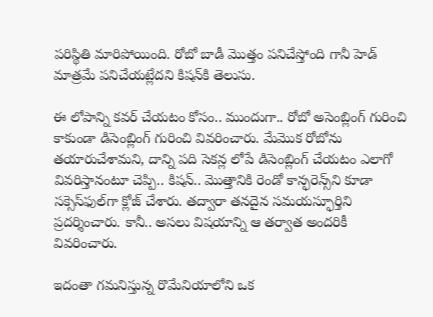పరిస్థితి మారిపోయింది. రోబో బాడీ మొత్తం పనిచేస్తోంది గానీ హెడ్‌ మాత్రమే పనిచేయట్లేదని కిషన్‌కి తెలుసు.

ఈ లోపాన్ని కవర్‌ చేయటం కోసం.. ముందుగా.. రోబో అసెంబ్లింగ్‌ గురించి కాకుండా డిసెంబ్లింగ్‌ గురించి వివరించారు. మేమొక రోబోను తయారుచేశామని, దాన్ని పది సెకన్ల లోపే డిసెంబ్లింగ్‌ చేయటం ఎలాగో వివరిస్తానంటూ చెప్పి.. కిషన్‌.. మొత్తానికి రెండో కాన్ఫరెన్స్‌ని కూడా సక్సెస్‌ఫుల్‌గా క్లోజ్‌ చేశారు. తద్వారా తనదైన సమయస్ఫూర్తిని ప్రదర్శించారు. కానీ.. అసలు విషయాన్ని ఆ తర్వాత అందరికీ వివరించారు.

ఇదంతా గమనిస్తున్న రొమేనియాలోని ఒక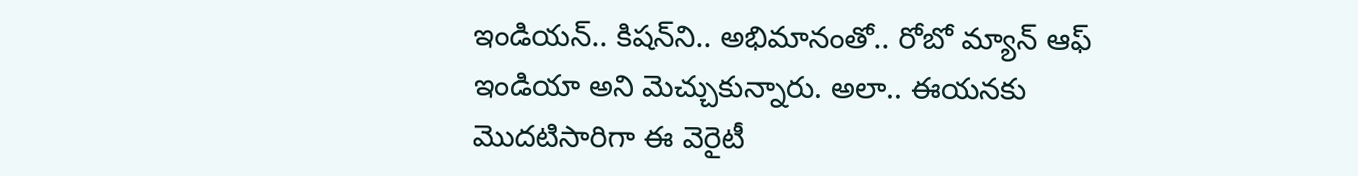ఇండియన్‌.. కిషన్‌ని.. అభిమానంతో.. రోబో మ్యాన్‌ ఆఫ్‌ ఇండియా అని మెచ్చుకున్నారు. అలా.. ఈయనకు మొదటిసారిగా ఈ వెరైటీ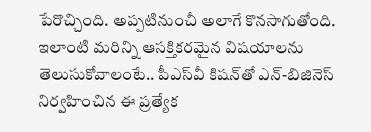పేరొచ్చింది. అప్పటినుంచీ అలాగే కొనసాగుతోంది. ఇలాంటి మరిన్ని ఆసక్తికరమైన విషయాలను తెలుసుకోవాలంటే.. పీఎస్‌వీ కిషన్‌తో ఎన్‌-బిజినెస్‌ నిర్వహించిన ఈ ప్రత్యేక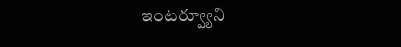ఇంటర్వ్యూని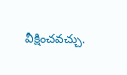వీక్షించవచ్చు.